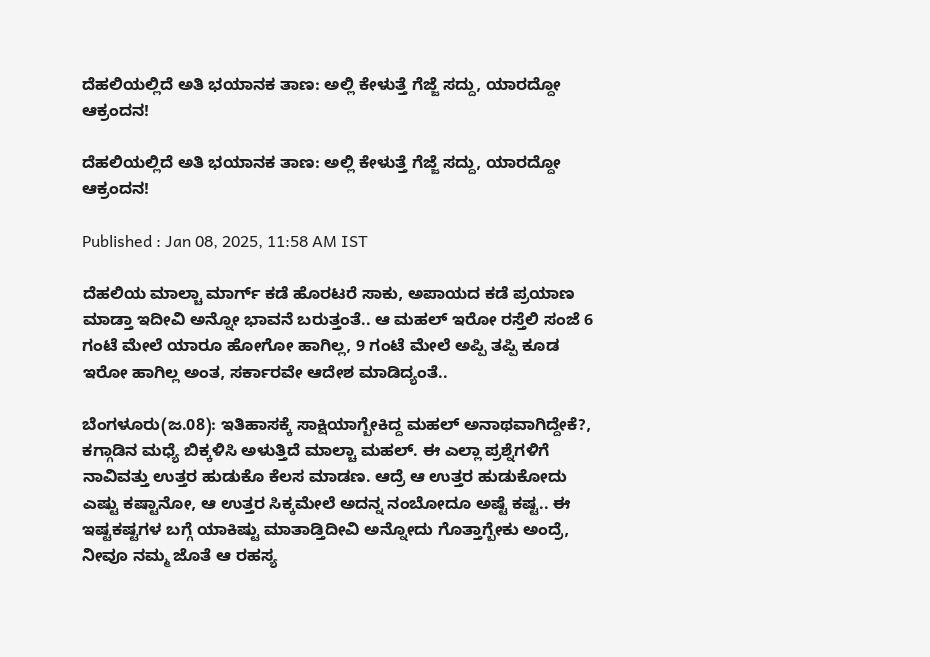ದೆಹಲಿಯಲ್ಲಿದೆ ಅತಿ ಭಯಾನಕ ತಾಣ: ಅಲ್ಲಿ ಕೇಳುತ್ತೆ ಗೆಜ್ಜೆ ಸದ್ದು, ಯಾರದ್ದೋ ಆಕ್ರಂದನ!

ದೆಹಲಿಯಲ್ಲಿದೆ ಅತಿ ಭಯಾನಕ ತಾಣ: ಅಲ್ಲಿ ಕೇಳುತ್ತೆ ಗೆಜ್ಜೆ ಸದ್ದು, ಯಾರದ್ದೋ ಆಕ್ರಂದನ!

Published : Jan 08, 2025, 11:58 AM IST

ದೆಹಲಿಯ ಮಾಲ್ಚಾ ಮಾರ್ಗ್ ಕಡೆ ಹೊರಟರೆ ಸಾಕು, ಅಪಾಯದ ಕಡೆ ಪ್ರಯಾಣ ಮಾಡ್ತಾ ಇದೀವಿ ಅನ್ನೋ ಭಾವನೆ ಬರುತ್ತಂತೆ.. ಆ ಮಹಲ್ ಇರೋ ರಸ್ತೆಲಿ ಸಂಜೆ 6 ಗಂಟೆ ಮೇಲೆ ಯಾರೂ ಹೋಗೋ ಹಾಗಿಲ್ಲ, 9 ಗಂಟೆ ಮೇಲೆ ಅಪ್ಪಿ ತಪ್ಪಿ ಕೂಡ ಇರೋ ಹಾಗಿಲ್ಲ ಅಂತ, ಸರ್ಕಾರವೇ ಆದೇಶ ಮಾಡಿದ್ಯಂತೆ..

ಬೆಂಗಳೂರು(ಜ.08): ಇತಿಹಾಸಕ್ಕೆ ಸಾಕ್ಷಿಯಾಗ್ಬೇಕಿದ್ದ ಮಹಲ್ ಅನಾಥವಾಗಿದ್ದೇಕೆ?, ಕಗ್ಗಾಡಿನ ಮಧ್ಯೆ ಬಿಕ್ಕಳಿಸಿ ಅಳುತ್ತಿದೆ ಮಾಲ್ಚಾ ಮಹಲ್. ಈ ಎಲ್ಲಾ ಪ್ರಶ್ನೆಗಳಿಗೆ ನಾವಿವತ್ತು ಉತ್ತರ ಹುಡುಕೊ ಕೆಲಸ ಮಾಡಣ. ಆದ್ರೆ ಆ ಉತ್ತರ ಹುಡುಕೋದು ಎಷ್ಟು ಕಷ್ಟಾನೋ, ಆ ಉತ್ತರ ಸಿಕ್ಕಮೇಲೆ ಅದನ್ನ ನಂಬೋದೂ ಅಷ್ಟೆ ಕಷ್ಟ.. ಈ ಇಷ್ಟಕಷ್ಟಗಳ ಬಗ್ಗೆ ಯಾಕಿಷ್ಟು ಮಾತಾಡ್ತಿದೀವಿ ಅನ್ನೋದು ಗೊತ್ತಾಗ್ಬೇಕು ಅಂದ್ರೆ, ನೀವೂ ನಮ್ಮ ಜೊತೆ ಆ ರಹಸ್ಯ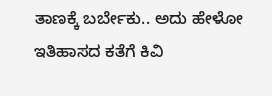ತಾಣಕ್ಕೆ ಬರ್ಬೇಕು.. ಅದು ಹೇಳೋ ಇತಿಹಾಸದ ಕತೆಗೆ ಕಿವಿ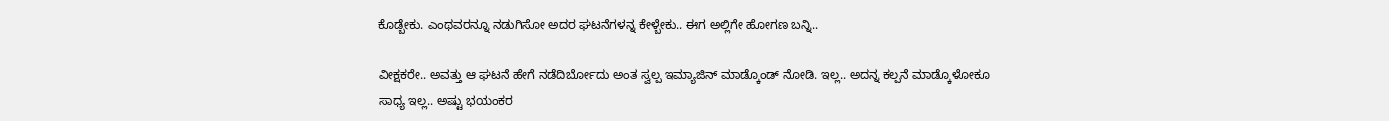ಕೊಡ್ಬೇಕು. ಎಂಥವರನ್ನೂ ನಡುಗಿಸೋ ಅದರ ಘಟನೆಗಳನ್ನ ಕೇಳ್ಬೇಕು.. ಈಗ ಅಲ್ಲಿಗೇ ಹೋಗಣ ಬನ್ನಿ..

ವೀಕ್ಷಕರೇ.. ಅವತ್ತು ಆ ಘಟನೆ ಹೇಗೆ ನಡೆದಿರ್ಬೋದು ಅಂತ ಸ್ವಲ್ಪ ಇಮ್ಯಾಜಿನ್ ಮಾಡ್ಕೊಂಡ್ ನೋಡಿ. ಇಲ್ಲ.. ಅದನ್ನ ಕಲ್ಪನೆ ಮಾಡ್ಕೊಳೋಕೂ ಸಾಧ್ಯ ಇಲ್ಲ.. ಅಷ್ಟು ಭಯಂಕರ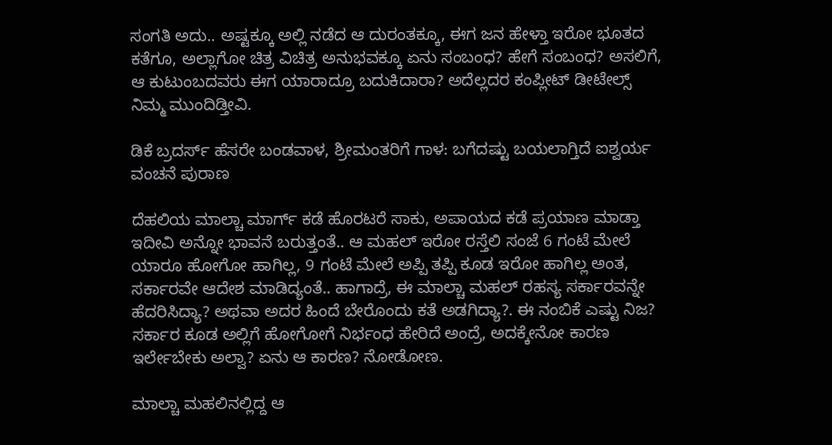ಸಂಗತಿ ಅದು.. ಅಷ್ಟಕ್ಕೂ ಅಲ್ಲಿ ನಡೆದ ಆ ದುರಂತಕ್ಕೂ, ಈಗ ಜನ ಹೇಳ್ತಾ ಇರೋ ಭೂತದ ಕತೆಗೂ, ಅಲ್ಲಾಗೋ ಚಿತ್ರ ವಿಚಿತ್ರ ಅನುಭವಕ್ಕೂ ಏನು ಸಂಬಂಧ? ಹೇಗೆ ಸಂಬಂಧ? ಅಸಲಿಗೆ, ಆ ಕುಟುಂಬದವರು ಈಗ ಯಾರಾದ್ರೂ ಬದುಕಿದಾರಾ? ಅದೆಲ್ಲದರ ಕಂಪ್ಲೀಟ್ ಡೀಟೇಲ್ಸ್ ನಿಮ್ಮ ಮುಂದಿಡ್ತೀವಿ.

ಡಿಕೆ ಬ್ರದರ್ಸ್ ಹೆಸರೇ ಬಂಡವಾಳ, ಶ್ರೀಮಂತರಿಗೆ ಗಾಳ: ಬಗೆದಷ್ಟು ಬಯಲಾಗ್ತಿದೆ ಐಶ್ವರ್ಯ ವಂಚನೆ ಪುರಾಣ

ದೆಹಲಿಯ ಮಾಲ್ಚಾ ಮಾರ್ಗ್ ಕಡೆ ಹೊರಟರೆ ಸಾಕು, ಅಪಾಯದ ಕಡೆ ಪ್ರಯಾಣ ಮಾಡ್ತಾ ಇದೀವಿ ಅನ್ನೋ ಭಾವನೆ ಬರುತ್ತಂತೆ.. ಆ ಮಹಲ್ ಇರೋ ರಸ್ತೆಲಿ ಸಂಜೆ 6 ಗಂಟೆ ಮೇಲೆ ಯಾರೂ ಹೋಗೋ ಹಾಗಿಲ್ಲ, 9 ಗಂಟೆ ಮೇಲೆ ಅಪ್ಪಿ ತಪ್ಪಿ ಕೂಡ ಇರೋ ಹಾಗಿಲ್ಲ ಅಂತ, ಸರ್ಕಾರವೇ ಆದೇಶ ಮಾಡಿದ್ಯಂತೆ.. ಹಾಗಾದ್ರೆ, ಈ ಮಾಲ್ಚಾ ಮಹಲ್ ರಹಸ್ಯ ಸರ್ಕಾರವನ್ನೇ ಹೆದರಿಸಿದ್ಯಾ? ಅಥವಾ ಅದರ ಹಿಂದೆ ಬೇರೊಂದು ಕತೆ ಅಡಗಿದ್ಯಾ?. ಈ ನಂಬಿಕೆ ಎಷ್ಟು ನಿಜ? ಸರ್ಕಾರ ಕೂಡ ಅಲ್ಲಿಗೆ ಹೋಗೋಗೆ ನಿರ್ಭಂಧ ಹೇರಿದೆ ಅಂದ್ರೆ, ಅದಕ್ಕೇನೋ ಕಾರಣ ಇರ್ಲೇಬೇಕು ಅಲ್ವಾ? ಏನು ಆ ಕಾರಣ? ನೋಡೋಣ.

ಮಾಲ್ಚಾ ಮಹಲಿನಲ್ಲಿದ್ದ ಆ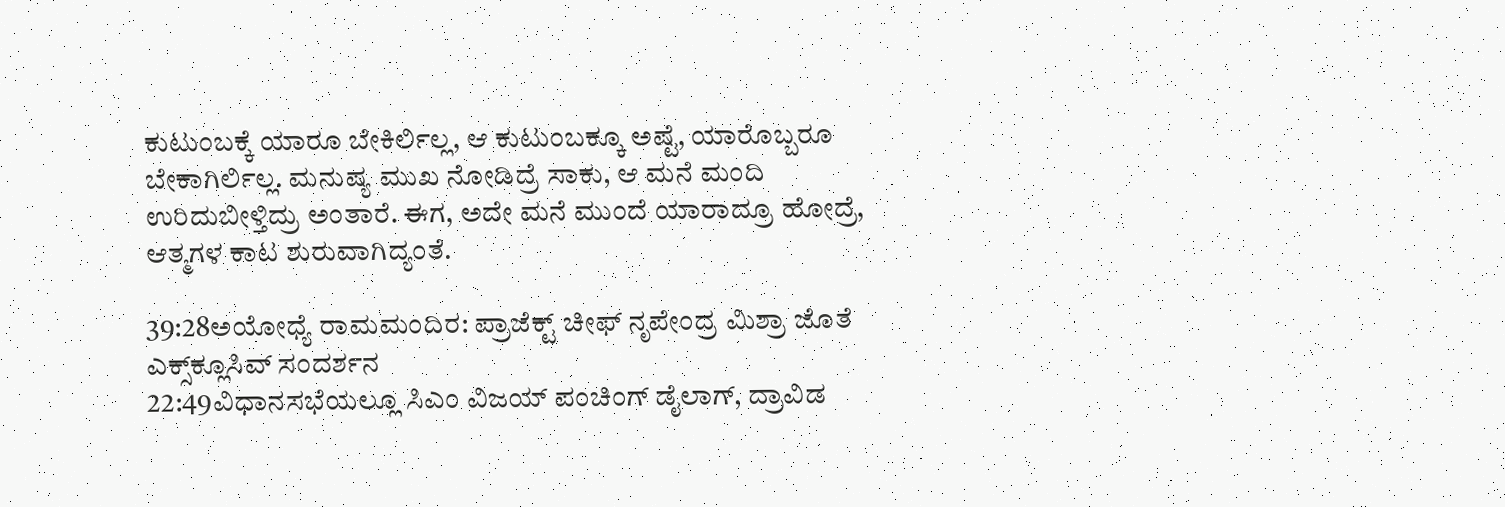ಕುಟುಂಬಕ್ಕೆ ಯಾರೂ ಬೇಕಿರ್ಲಿಲ್ಲ, ಆ ಕುಟುಂಬಕ್ಕೂ ಅಷ್ಟೆ, ಯಾರೊಬ್ಬರೂ ಬೇಕಾಗಿರ್ಲಿಲ್ಲ. ಮನುಷ್ಯ ಮುಖ ನೋಡಿದ್ರೆ ಸಾಕು, ಆ ಮನೆ ಮಂದಿ ಉರಿದುಬೀಳ್ತಿದ್ರು ಅಂತಾರೆ. ಈಗ, ಅದೇ ಮನೆ ಮುಂದೆ ಯಾರಾದ್ರೂ ಹೋದ್ರೆ, ಆತ್ಮಗಳ ಕಾಟ ಶುರುವಾಗಿದ್ಯಂತೆ.

39:28ಅಯೋಧ್ಯೆ ರಾಮಮಂದಿರ: ಪ್ರಾಜೆಕ್ಟ್ ಚೀಫ್ ನೃಪೇಂದ್ರ ಮಿಶ್ರಾ ಜೊತೆ ಎಕ್ಸ್‌ಕ್ಲೂಸಿವ್ ಸಂದರ್ಶನ
22:49ವಿಧಾನಸಭೆಯಲ್ಲೂ ಸಿಎಂ ವಿಜಯ್ ಪಂಚಿಂಗ್ ಡೈಲಾಗ್, ದ್ರಾವಿಡ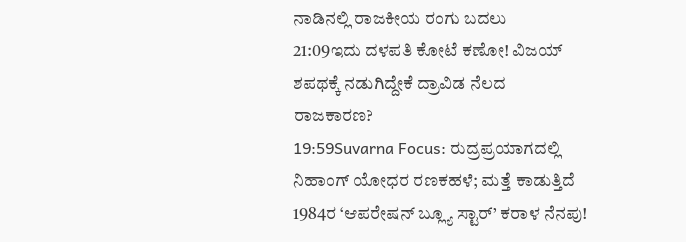ನಾಡಿನಲ್ಲಿ ರಾಜಕೀಯ ರಂಗು ಬದಲು
21:09ಇದು ದಳಪತಿ ಕೋಟೆ ಕಣೋ! ವಿಜಯ್ ಶಪಥಕ್ಕೆ ನಡುಗಿದ್ದೇಕೆ ದ್ರಾವಿಡ ನೆಲದ ರಾಜಕಾರಣ?
19:59Suvarna Focus: ರುದ್ರಪ್ರಯಾಗದಲ್ಲಿ ನಿಹಾಂಗ್ ಯೋಧರ ರಣಕಹಳೆ; ಮತ್ತೆ ಕಾಡುತ್ತಿದೆ 1984ರ ‘ಆಪರೇಷನ್ ಬ್ಲ್ಯೂ ಸ್ಟಾರ್’ ಕರಾಳ ನೆನಪು!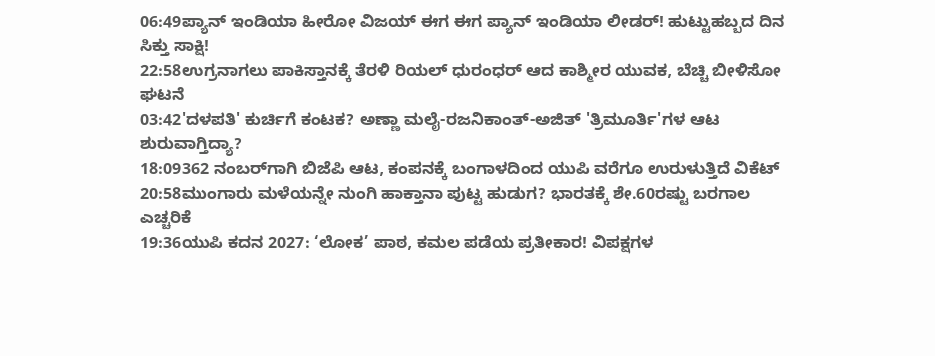06:49ಪ್ಯಾನ್ ಇಂಡಿಯಾ ಹೀರೋ ವಿಜಯ್ ಈಗ ಈಗ ಪ್ಯಾನ್ ಇಂಡಿಯಾ ಲೀಡರ್! ಹುಟ್ಟುಹಬ್ಬದ ದಿನ ಸಿಕ್ತು ಸಾಕ್ಷಿ!
22:58ಉಗ್ರನಾಗಲು ಪಾಕಿಸ್ತಾನಕ್ಕೆ ತೆರಳಿ ರಿಯಲ್ ಧುರಂಧರ್ ಆದ ಕಾಶ್ಮೀರ ಯುವಕ, ಬೆಚ್ಚಿ ಬೀಳಿಸೋ ಘಟನೆ
03:42'ದಳಪತಿ' ಕುರ್ಚಿಗೆ ಕಂಟಕ? ಅಣ್ಣಾ ಮಲೈ-ರಜನಿಕಾಂತ್-ಅಜಿತ್ 'ತ್ರಿಮೂರ್ತಿ'ಗಳ ಆಟ ಶುರುವಾಗ್ತಿದ್ಯಾ?
18:09362 ನಂಬರ್‌ಗಾಗಿ ಬಿಜೆಪಿ ಆಟ, ಕಂಪನಕ್ಕೆ ಬಂಗಾಳದಿಂದ ಯುಪಿ ವರೆಗೂ ಉರುಳುತ್ತಿದೆ ವಿಕೆಟ್
20:58ಮುಂಗಾರು ಮಳೆಯನ್ನೇ ನುಂಗಿ ಹಾಕ್ತಾನಾ ಪುಟ್ಟ ಹುಡುಗ? ಭಾರತಕ್ಕೆ ಶೇ.60ರಷ್ಟು ಬರಗಾಲ ಎಚ್ಚರಿಕೆ
19:36ಯುಪಿ ಕದನ 2027: ‘ಲೋಕ’ ಪಾಠ, ಕಮಲ ಪಡೆಯ ಪ್ರತೀಕಾರ! ವಿಪಕ್ಷಗಳ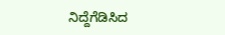ನಿದ್ದೆಗೆಡಿಸಿದ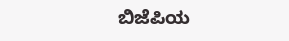ಬಿಜೆಪಿಯ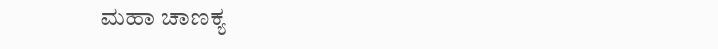ಮಹಾ ಚಾಣಕ್ಯ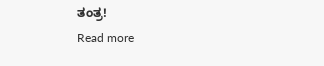ತಂತ್ರ!
Read more